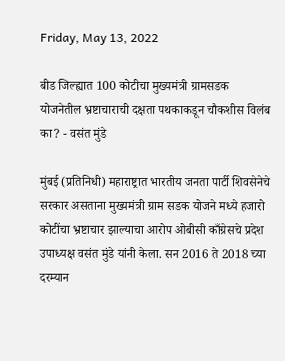Friday, May 13, 2022

बीड जिल्ह्यात 100 कोटीचा मुख्यमंत्री ग्रामसडक योजनेतील भ्रष्टाचाराची दक्षता पथकाकडून चौकशीस विलंब का? - वसंत मुंडे

मुंबई (प्रतिनिधी) महाराष्ट्रात भारतीय जनता पार्टी शिवसेनेचे सरकार असताना मुख्यमंत्री ग्राम सडक योजने मध्ये हजारो कोटींचा भ्रष्टाचार झाल्याचा आरोप ओबीसी काँग्रेसचे प्रदेश उपाध्यक्ष वसंत मुंडे यांनी केला. सन 2016 ते 2018 च्या दरम्यान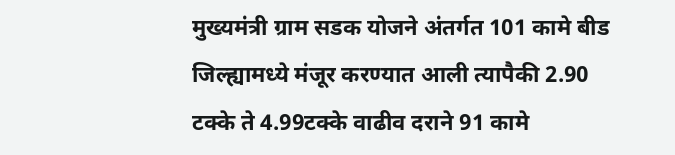मुख्यमंत्री ग्राम सडक योजने अंतर्गत 101 कामे बीड जिल्ह्यामध्ये मंजूर करण्यात आली त्यापैकी 2.90 टक्के ते 4.99टक्के वाढीव दराने 91 कामे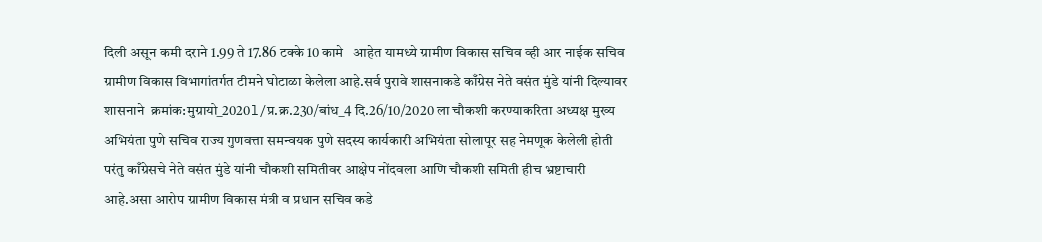दिली असून कमी दराने 1.99 ते 17.86 टक्के 10 कामे   आहेत यामध्ये ग्रामीण विकास सचिव व्ही आर नाईक सचिव ग्रामीण विकास विभागांतर्गत टीमने घोटाळा केलेला आहे.सर्व पुरावे शासनाकडे काँग्रेस नेते वसंत मुंडे यांनी दिल्यावर  शासनाने  क्रमांक:मुग्रायो_2020l/प्र.क्र.230/बांध_4 दि.26/10/2020 ला चौकशी करण्याकरिता अध्यक्ष मुख्य अभियंता पुणे सचिव राज्य गुणवत्ता समन्वयक पुणे सदस्य कार्यकारी अभियंता सोलापूर सह नेमणूक केलेली होती परंतु काँग्रेसचे नेते वसंत मुंडे यांनी चौकशी समितीवर आक्षेप नोंदवला आणि चौकशी समिती हीच भ्रष्टाचारी आहे.असा आरोप ग्रामीण विकास मंत्री व प्रधान सचिव कडे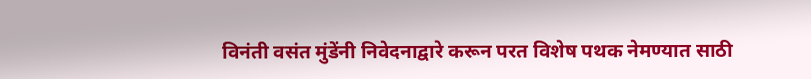विनंती वसंत मुंडेंनी निवेदनाद्वारे करून परत विशेष पथक नेमण्यात साठी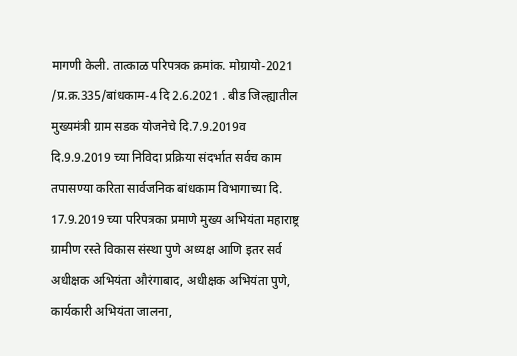मागणी केली. तात्काळ परिपत्रक क्रमांक. मोग्रायो-2021 /प्र.क्र.335/बांधकाम-4 दि 2.6.2021 . बीड जिल्ह्यातील मुख्यमंत्री ग्राम सडक योजनेचे दि.7.9.2019व दि.9.9.2019 च्या निविदा प्रक्रिया संदर्भात सर्वच काम तपासण्या करिता सार्वजनिक बांधकाम विभागाच्या दि. 17.9.2019 च्या परिपत्रका प्रमाणे मुख्य अभियंता महाराष्ट्र ग्रामीण रस्ते विकास संस्था पुणे अध्यक्ष आणि इतर सर्व अधीक्षक अभियंता औरंगाबाद, अधीक्षक अभियंता पुणे, कार्यकारी अभियंता जालना,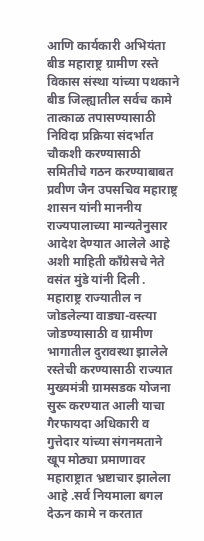आणि कार्यकारी अभियंता बीड महाराष्ट्र ग्रामीण रस्ते विकास संस्था यांच्या पथकाने बीड जिल्ह्यातील सर्वच कामे तात्काळ तपासण्यासाठी निविदा प्रक्रिया संदर्भात चौकशी करण्यासाठी समितीचे गठन करण्याबाबत प्रवीण जैन उपसचिव महाराष्ट्र शासन यांनी माननीय राज्यपालाच्या मान्यतेनुसार आदेश देण्यात आलेले आहे अशी माहिती काँग्रेसचे नेते वसंत मुंडे यांनी दिली .
महाराष्ट्र राज्यातील न जोडलेल्या वाड्या-वस्त्या जोडण्यासाठी व ग्रामीण भागातील दुरावस्था झालेले रस्तेची करण्यासाठी राज्यात मुख्यमंत्री ग्रामसडक योजना सुरू करण्यात आली याचा गैरफायदा अधिकारी व गुत्तेदार यांच्या संगनमताने खूप मोठ्या प्रमाणावर महाराष्ट्रात भ्रष्टाचार झालेला आहे .सर्व नियमाला बगल देऊन कामे न करतात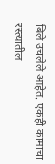बिले उचलेले आहेत. एकही कामाचा रस्त्यातील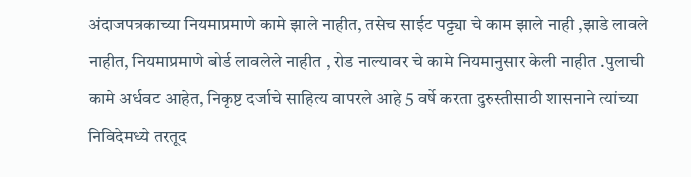अंदाजपत्रकाच्या नियमाप्रमाणे कामे झाले नाहीत, तसेच साईट पट्ट्या चे काम झाले नाही ,झाडे लावले नाहीत, नियमाप्रमाणे बोर्ड लावलेले नाहीत , रोड नाल्यावर चे कामे नियमानुसार केली नाहीत .पुलाची कामे अर्धवट आहेत, निकृष्ट दर्जाचे साहित्य वापरले आहे 5 वर्षे करता दुरुस्तीसाठी शासनाने त्यांच्या निविदेमध्ये तरतूद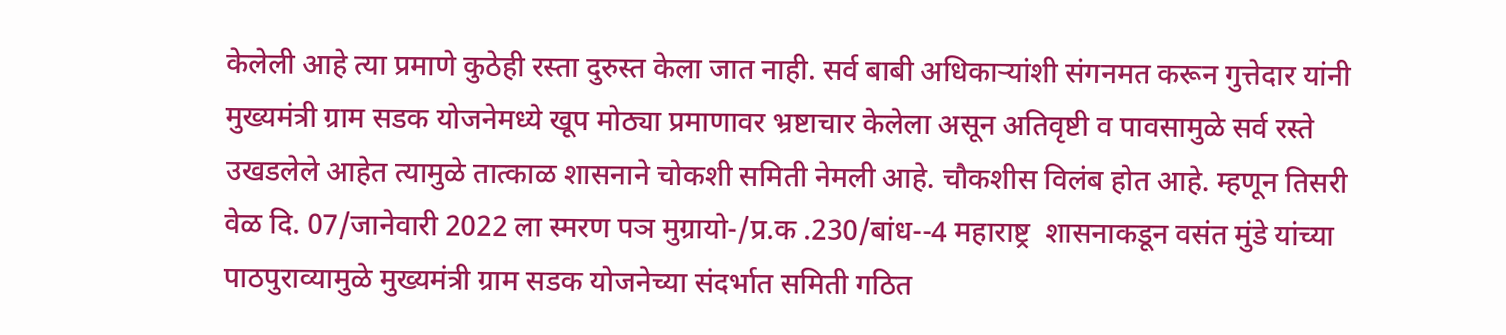केलेली आहे त्या प्रमाणे कुठेही रस्ता दुरुस्त केला जात नाही. सर्व बाबी अधिकाऱ्यांशी संगनमत करून गुत्तेदार यांनी मुख्यमंत्री ग्राम सडक योजनेमध्ये खूप मोठ्या प्रमाणावर भ्रष्टाचार केलेला असून अतिवृष्टी व पावसामुळे सर्व रस्ते उखडलेले आहेत त्यामुळे तात्काळ शासनाने चोकशी समिती नेमली आहे. चौकशीस विलंब होत आहे. म्हणून तिसरी वेळ दि. 07/जानेवारी 2022 ला स्मरण पञ मुग्रायो-/प्र.क .230/बांध--4 महाराष्ट्र  शासनाकडून वसंत मुंडे यांच्या पाठपुराव्यामुळे मुख्यमंत्री ग्राम सडक योजनेच्या संदर्भात समिती गठित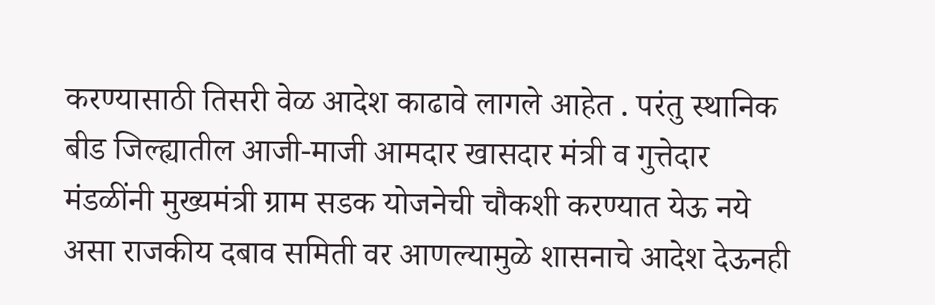करण्यासाठी तिसरी वेळ आदेश काढावे लागले आहेत . परंतु स्थानिक बीड जिल्ह्यातील आजी-माजी आमदार खासदार मंत्री व गुत्तेदार मंडळींनी मुख्यमंत्री ग्राम सडक योजनेची चौकशी करण्यात येऊ नये असा राजकीय दबाव समिती वर आणल्यामुळे शासनाचे आदेश देऊनही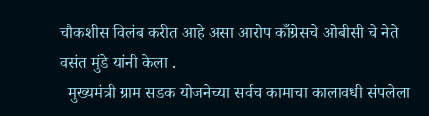चौकशीस विलंब करीत आहे असा आरोप काँग्रेसचे ओबीसी चे नेते वसंत मुंडे यांनी केला .
  मुख्यमंत्री ग्राम सडक योजनेच्या सर्वच कामाचा कालावधी संपलेला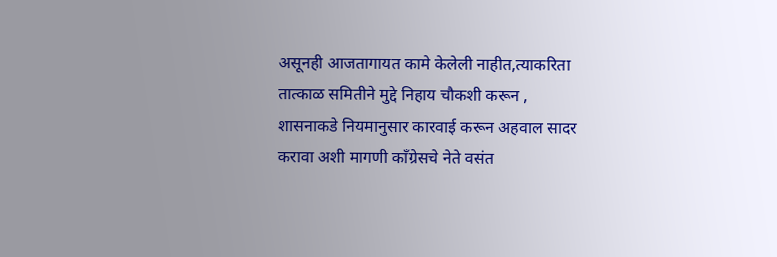असूनही आजतागायत कामे केलेली नाहीत,त्याकरिता तात्काळ समितीने मुद्दे निहाय चौकशी करून , शासनाकडे नियमानुसार कारवाई करून अहवाल सादर करावा अशी मागणी काँग्रेसचे नेते वसंत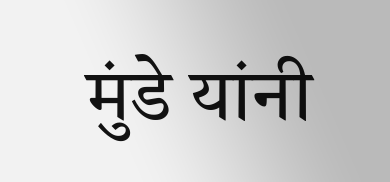मुंडे यांनी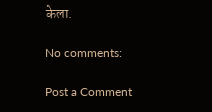केला.

No comments:

Post a Comment